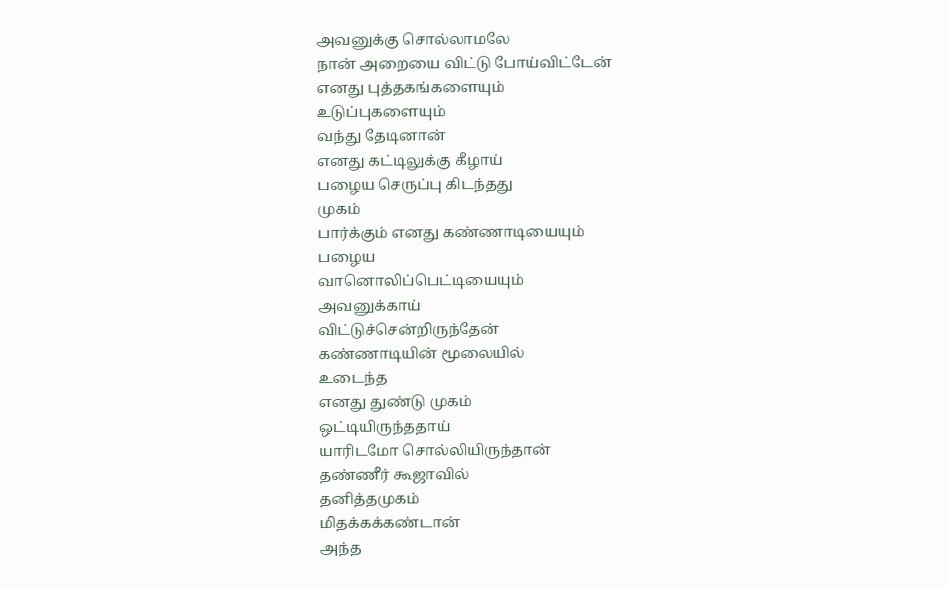அவனுக்கு சொல்லாமலே
நான் அறையை விட்டு போய்விட்டேன்
எனது புத்தகங்களையும்
உடுப்புகளையும்
வந்து தேடினான்
எனது கட்டிலுக்கு கீழாய்
பழைய செருப்பு கிடந்தது
முகம்
பார்க்கும் எனது கண்ணாடியையும்
பழைய
வானொலிப்பெட்டியையும்
அவனுக்காய்
விட்டுச்சென்றிருந்தேன்
கண்ணாடியின் மூலையில்
உடைந்த
எனது துண்டு முகம்
ஒட்டியிருந்ததாய்
யாரிடமோ சொல்லியிருந்தான்
தண்ணீர் கூஜாவில்
தனித்தமுகம்
மிதக்கக்கண்டான்
அந்த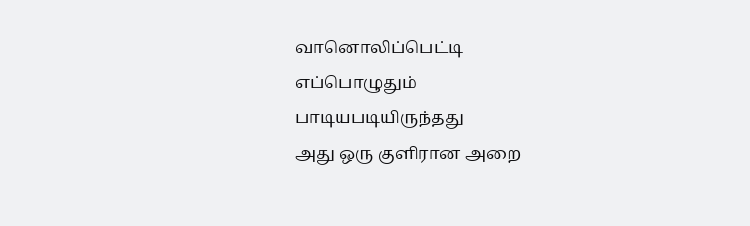வானொலிப்பெட்டி
எப்பொழுதும்
பாடியபடியிருந்தது
அது ஒரு குளிரான அறை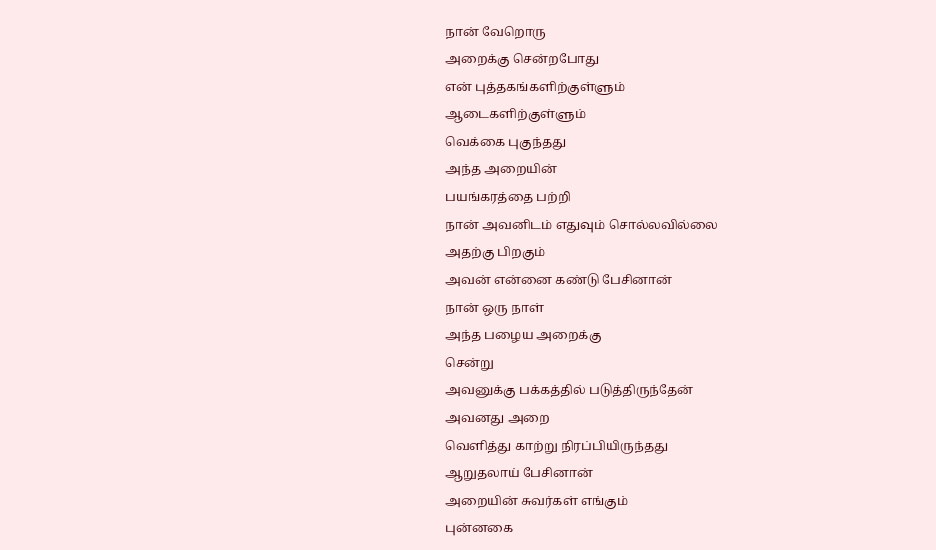நான் வேறொரு
அறைக்கு சென்றபோது
என் புத்தகங்களிற்குள்ளும்
ஆடைகளிற்குள்ளும்
வெக்கை புகுந்தது
அந்த அறையின்
பயங்கரத்தை பற்றி
நான் அவனிடம் எதுவும் சொல்லவில்லை
அதற்கு பிறகும்
அவன் என்னை கண்டு பேசினான்
நான் ஒரு நாள்
அந்த பழைய அறைக்கு
சென்று
அவனுக்கு பக்கத்தில் படுத்திருந்தேன்
அவனது அறை
வெளித்து காற்று நிரப்பியிருந்தது
ஆறுதலாய் பேசினான்
அறையின் சுவர்கள் எங்கும்
புன்னகை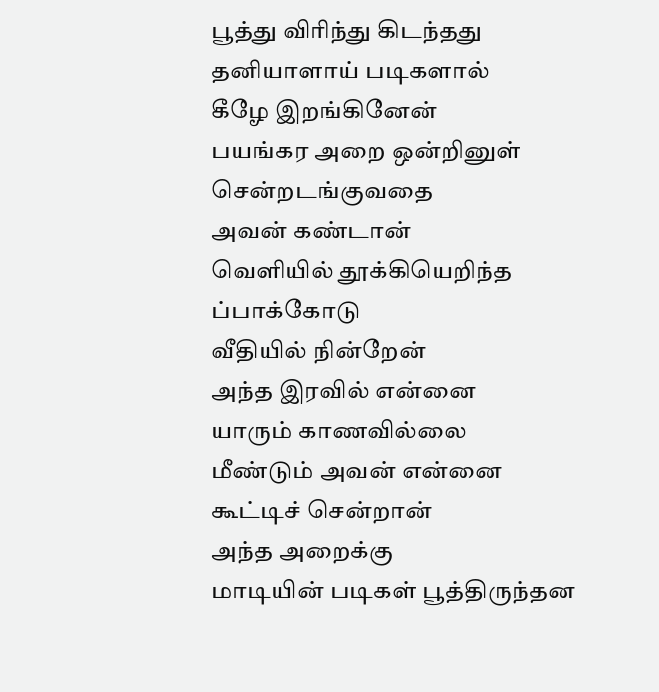பூத்து விரிந்து கிடந்தது
தனியாளாய் படிகளால்
கீழே இறங்கினேன்
பயங்கர அறை ஒன்றினுள்
சென்றடங்குவதை
அவன் கண்டான்
வெளியில் தூக்கியெறிந்த
ப்பாக்கோடு
வீதியில் நின்றேன்
அந்த இரவில் என்னை
யாரும் காணவில்லை
மீண்டும் அவன் என்னை
கூட்டிச் சென்றான்
அந்த அறைக்கு
மாடியின் படிகள் பூத்திருந்தன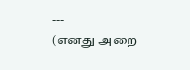---
(எனது அறை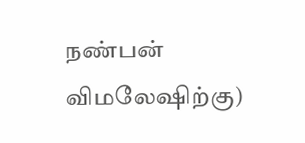நண்பன் விமலேஷிற்கு)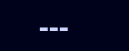---